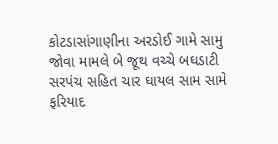કોટડાસાંગાણીના અરડોઈ ગામે સામુ જોવા મામલે બે જૂથ વચ્ચે બઘડાટી સરપંચ સહિત ચાર ઘાયલ સામ સામે ફરિયાદ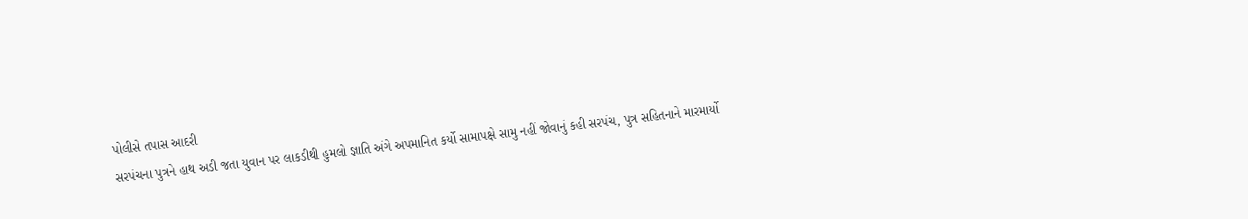પોલીસે તપાસ આદરી
સરપંચના પુત્રને હાથ અડી જતા યુવાન પર લાકડીથી હુમલો જ્ઞાતિ અંગે અપમાનિત કર્યો સામાપક્ષે સામુ નહીં જોવાનું કહી સરપંચ, પુત્ર સહિતનાને મારમાર્યો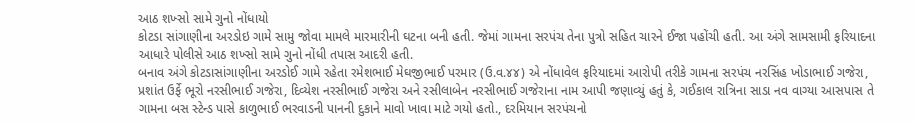આઠ શખ્સો સામે ગુનો નોંધાયો
કોટડા સાંગાણીના અરડોઇ ગામે સામુ જોવા મામલે મારમારીની ઘટના બની હતી. જેમાં ગામના સરપંચ તેના પુત્રો સહિત ચારને ઈજા પહોંચી હતી. આ અંગે સામસામી ફરિયાદના આધારે પોલીસે આઠ શખ્સો સામે ગુનો નોંધી તપાસ આદરી હતી.
બનાવ અંગે કોટડાસાંગાણીના અરડોઈ ગામે રહેતા રમેશભાઈ મેઘજીભાઈ પરમાર (ઉ.વ.૪૪) એ નોંધાવેલ ફરિયાદમાં આરોપી તરીકે ગામના સરપંચ નરસિંહ ખોડાભાઈ ગજેરા, પ્રશાંત ઉર્ફે ભૂરો નરસીભાઈ ગજેરા, દિવ્યેશ નરસીભાઈ ગજેરા અને રસીલાબેન નરસીભાઈ ગજેરાના નામ આપી જણાવ્યું હતું કે, ગઈકાલ રાત્રિના સાડા નવ વાગ્યા આસપાસ તે ગામના બસ સ્ટેન્ડ પાસે કાળુભાઈ ભરવાડની પાનની દુકાને માવો ખાવા માટે ગયો હતો., દરમિયાન સરપંચનો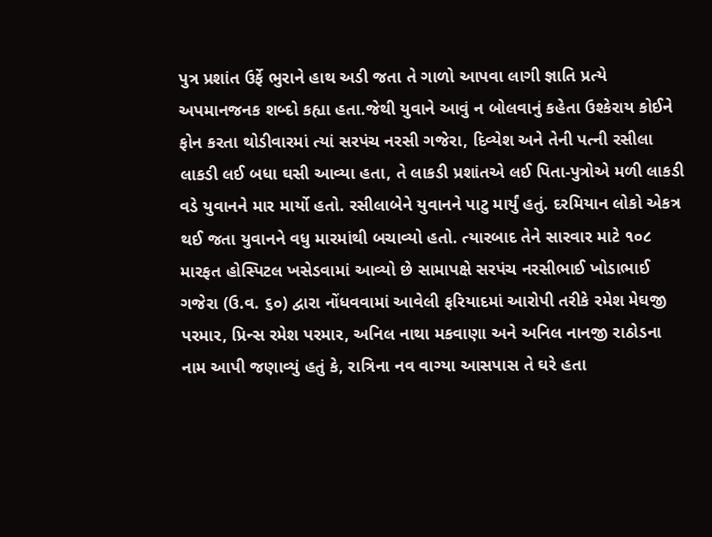પુત્ર પ્રશાંત ઉર્ફે ભુરાને હાથ અડી જતા તે ગાળો આપવા લાગી જ્ઞાતિ પ્રત્યે અપમાનજનક શબ્દો કહ્યા હતા.જેથી યુવાને આવું ન બોલવાનું કહેતા ઉશ્કેરાય કોઈને ફોન કરતા થોડીવારમાં ત્યાં સરપંચ નરસી ગજેરા, દિવ્યેશ અને તેની પત્ની રસીલા લાકડી લઈ બધા ઘસી આવ્યા હતા, તે લાકડી પ્રશાંતએ લઈ પિતા-પુત્રોએ મળી લાકડી વડે યુવાનને માર માર્યો હતો. રસીલાબેને યુવાનને પાટુ માર્યું હતું. દરમિયાન લોકો એકત્ર થઈ જતા યુવાનને વધુ મારમાંથી બચાવ્યો હતો. ત્યારબાદ તેને સારવાર માટે ૧૦૮ મારફત હોસ્પિટલ ખસેડવામાં આવ્યો છે સામાપક્ષે સરપંચ નરસીભાઈ ખોડાભાઈ ગજેરા (ઉ.વ. ૬૦) દ્વારા નોંધવવામાં આવેલી ફરિયાદમાં આરોપી તરીકે રમેશ મેઘજી પરમાર, પ્રિન્સ રમેશ પરમાર, અનિલ નાથા મકવાણા અને અનિલ નાનજી રાઠોડના નામ આપી જણાવ્યું હતું કે, રાત્રિના નવ વાગ્યા આસપાસ તે ઘરે હતા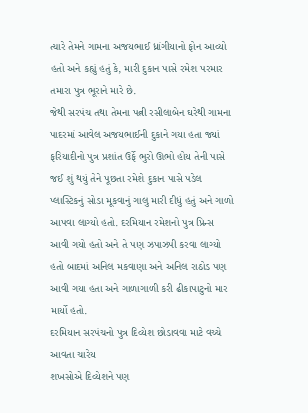ત્યારે તેમને ગામના અજયભાઈ ધ્રાંગીયાનો ફોન આવ્યો હતો અને કહ્યું હતું કે, મારી દુકાન પાસે રમેશ પરમાર તમારા પુત્ર ભૂરાને મારે છે.
જેથી સરપંચ તથા તેમના પત્ની રસીલાબેન ઘરેથી ગામના પાદરમાં આવેલ અજયભાઈની દુકાને ગયા હતા જ્યાં ફરિયાદીનો પુત્ર પ્રશાંત ઉર્ફે ભુરો ઊભો હોય તેની પાસે જઈ શું થયું તેને પૂછતા રમેશે દુકાન પાસે પડેલ પ્લાસ્ટિકનું સોડા મૂકવાનું ગાલુ મારી દીધું હતું અને ગાળો આપવા લાગ્યો હતો. દરમિયાન રમેશનો પુત્ર પ્રિન્સ આવી ગયો હતો અને તે પણ ઝપાઝપી કરવા લાગ્યો હતો બાદમાં અનિલ મકવાણા અને અનિલ રાઠોડ પણ આવી ગયા હતા અને ગાળાગાળી કરી ઢીકાપાટુનો માર માર્યો હતો.
દરમિયાન સરપંચનો પુત્ર દિવ્યેશ છોડાવવા માટે વચ્ચે આવતા ચારેય
શખસોએ દિવ્યેશને પણ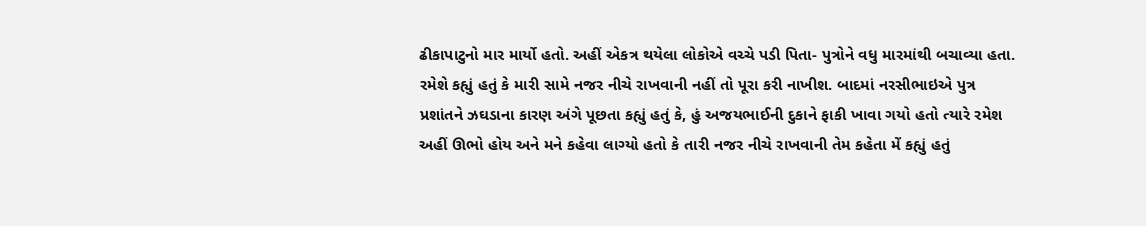ઢીકાપાટુનો માર માર્યો હતો. અહીં એકત્ર થયેલા લોકોએ વચ્ચે પડી પિતા- પુત્રોને વધુ મારમાંથી બચાવ્યા હતા. રમેશે કહ્યું હતું કે મારી સામે નજર નીચે રાખવાની નહીં તો પૂરા કરી નાખીશ. બાદમાં નરસીભાઇએ પુત્ર પ્રશાંતને ઝઘડાના કારણ અંગે પૂછતા કહ્યું હતું કે, હું અજયભાઈની દુકાને ફાકી ખાવા ગયો હતો ત્યારે રમેશ અહીં ઊભો હોય અને મને કહેવા લાગ્યો હતો કે તારી નજર નીચે રાખવાની તેમ કહેતા મેં કહ્યું હતું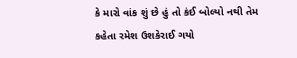કે મારો વાંક શું છે હું તો કંઈ બોલ્યો નથી તેમ કહેતા રમેશ ઉશકેરાઈ ગયો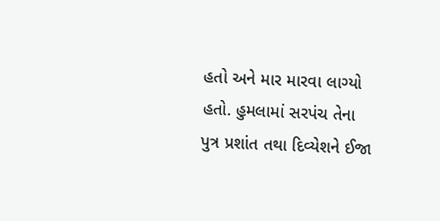હતો અને માર મારવા લાગ્યો હતો. હુમલામાં સરપંચ તેના પુત્ર પ્રશાંત તથા દિવ્યેશને ઈજા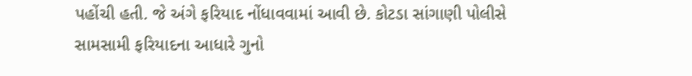પહોંચી હતી. જે અંગે ફરિયાદ નોંધાવવામાં આવી છે. કોટડા સાંગાણી પોલીસે સામસામી ફરિયાદના આધારે ગુનો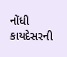નોંધી કાયદેસરની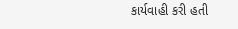કાર્યવાહી કરી હતી